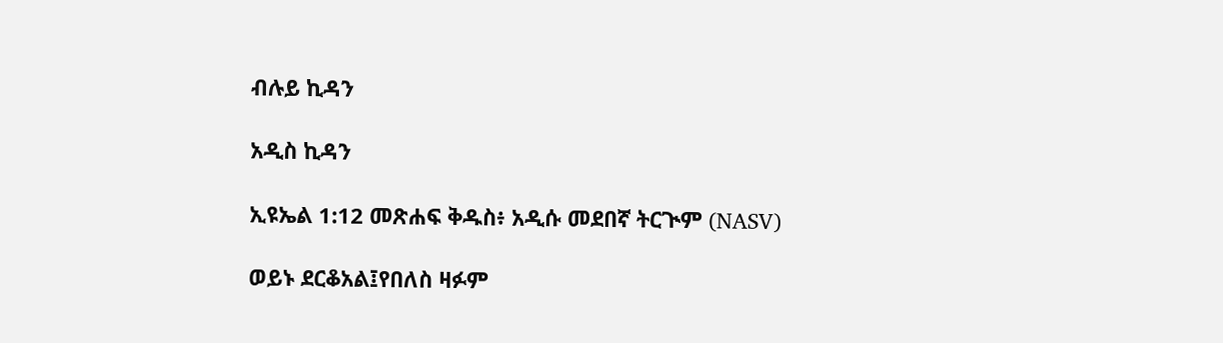ብሉይ ኪዳን

አዲስ ኪዳን

ኢዩኤል 1:12 መጽሐፍ ቅዱስ፥ አዲሱ መደበኛ ትርጒም (NASV)

ወይኑ ደርቆአል፤የበለስ ዛፉም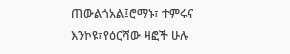ጠውልጎአል፤ሮማኑ፣ ተምሩና እንኮዩ፣የዕርሻው ዛፎች ሁሉ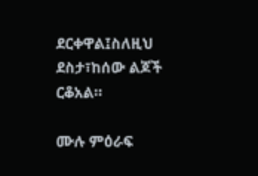ደርቀዋል፤ስለዚህ ደስታ፣ከሰው ልጆች ርቆአል።

ሙሉ ምዕራፍ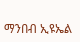ማንበብ ኢዩኤል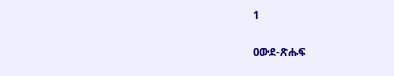1

ዐውደ-ጽሑፍ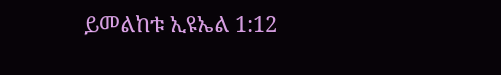ይመልከቱ ኢዩኤል 1:12